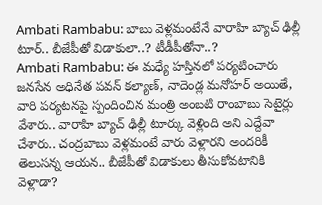Ambati Rambabu: బాబు వెళ్లమంటేనే వారాహి బ్యాచ్ ఢిల్లీ టూర్.. బీజేపీతో విడాకులా..? టీడీపీతోనా..?
Ambati Rambabu: ఈ మధ్యే హస్తినలో పర్యటించారు జనసేన అధినేత పవన్ కల్యాణ్, నాదెండ్ల మనోహర్ అయితే, వారి పర్యటనపై స్పందించిన మంత్రి అంబటి రాంబాబు సెటైర్లు వేశారు.. వారాహి బ్యాచ్ ఢిల్లీ టూర్కు వెళ్లింది అని ఎద్దేవా చేశారు.. చంద్రబాబు వెళ్లమంటే వారు వెళ్లారని అందరికీ తెలుసన్న ఆయన.. బీజేపీతో విడాకులు తీసుకోవటానికి వెళ్లాడా?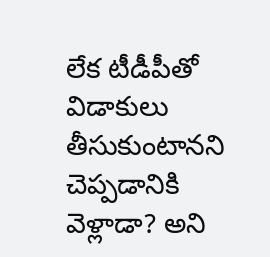లేక టీడీపీతో విడాకులు తీసుకుంటానని చెప్పడానికి వెళ్లాడా? అని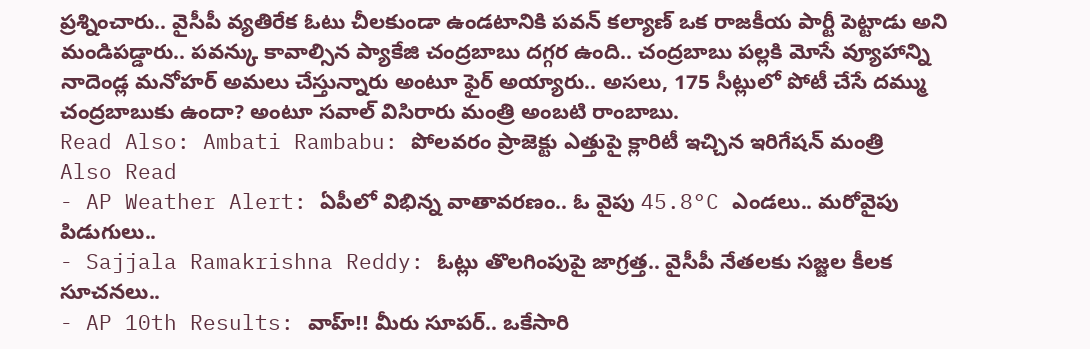ప్రశ్నించారు.. వైసీపీ వ్యతిరేక ఓటు చీలకుండా ఉండటానికి పవన్ కల్యాణ్ ఒక రాజకీయ పార్టీ పెట్టాడు అని మండిపడ్డారు.. పవన్కు కావాల్సిన ప్యాకేజి చంద్రబాబు దగ్గర ఉంది.. చంద్రబాబు పల్లకి మోసే వ్యూహాన్ని నాదెండ్ల మనోహర్ అమలు చేస్తున్నారు అంటూ ఫైర్ అయ్యారు.. అసలు, 175 సీట్లులో పోటీ చేసే దమ్ము చంద్రబాబుకు ఉందా? అంటూ సవాల్ విసిరారు మంత్రి అంబటి రాంబాబు.
Read Also: Ambati Rambabu: పోలవరం ప్రాజెక్టు ఎత్తుపై క్లారిటీ ఇచ్చిన ఇరిగేషన్ మంత్రి
Also Read
- AP Weather Alert: ఏపీలో విభిన్న వాతావరణం.. ఓ వైపు 45.8°C ఎండలు.. మరోవైపు పిడుగులు..
- Sajjala Ramakrishna Reddy: ఓట్లు తొలగింపుపై జాగ్రత్త.. వైసీపీ నేతలకు సజ్జల కీలక సూచనలు..
- AP 10th Results: వాహ్!! మీరు సూపర్.. ఒకేసారి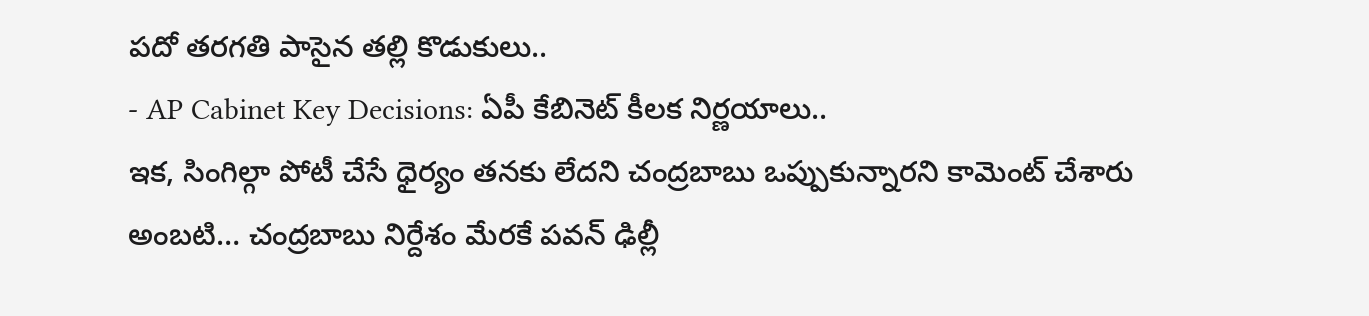పదో తరగతి పాసైన తల్లి కొడుకులు..
- AP Cabinet Key Decisions: ఏపీ కేబినెట్ కీలక నిర్ణయాలు..
ఇక, సింగిల్గా పోటీ చేసే ధైర్యం తనకు లేదని చంద్రబాబు ఒప్పుకున్నారని కామెంట్ చేశారు అంబటి… చంద్రబాబు నిర్దేశం మేరకే పవన్ ఢిల్లీ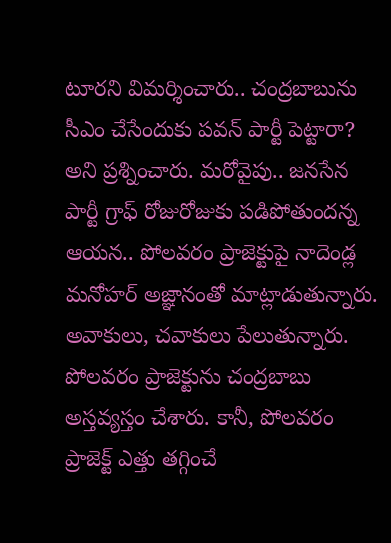టూరని విమర్శించారు.. చంద్రబాబును సీఎం చేసేందుకు పవన్ పార్టీ పెట్టారా? అని ప్రశ్నించారు. మరోవైపు.. జనసేన పార్టీ గ్రాఫ్ రోజురోజుకు పడిపోతుందన్న ఆయన.. పోలవరం ప్రాజెక్టుపై నాదెండ్ల మనోహర్ అజ్ఞానంతో మాట్లాడుతున్నారు. అవాకులు, చవాకులు పేలుతున్నారు. పోలవరం ప్రాజెక్టును చంద్రబాబు అస్తవ్యస్తం చేశారు. కానీ, పోలవరం ప్రాజెక్ట్ ఎత్తు తగ్గించే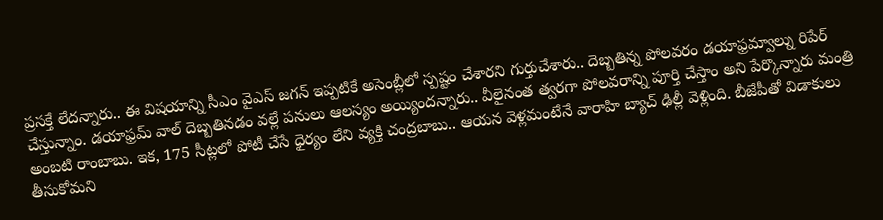ప్రసక్తే లేదన్నారు.. ఈ విషయాన్ని సీఎం వైఎస్ జగన్ ఇప్పటికే అసెంబ్లీలో స్పష్టం చేశారని గుర్తుచేశారు.. దెబ్బతిన్న పోలవరం డయాఫ్రమ్వాల్ను రిపేర్ చేస్తున్నాం. డయాఫ్రమ్ వాల్ దెబ్బతినడం వల్లే పనులు ఆలస్యం అయ్యిందన్నారు.. వీలైనంత త్వరగా పోలవరాన్ని పూర్తి చేస్తాం అని పేర్కొన్నారు మంత్రి అంబటి రాంబాబు. ఇక, 175 సీట్లలో పోటీ చేసే ధైర్యం లేని వ్యక్తి చంద్రబాబు.. ఆయన వెళ్లమంటేనే వారాహి బ్యాచ్ ఢిల్లీ వెళ్లింది. బీజేపీతో విడాకులు తీసుకోమని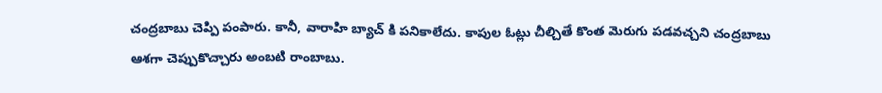చంద్రబాబు చెప్పి పంపారు. కానీ, వారాహి బ్యాచ్ కి పనికాలేదు. కాపుల ఓట్లు చీల్చితే కొంత మెరుగు పడవచ్చని చంద్రబాబు ఆశగా చెప్పుకొచ్చారు అంబటి రాంబాబు.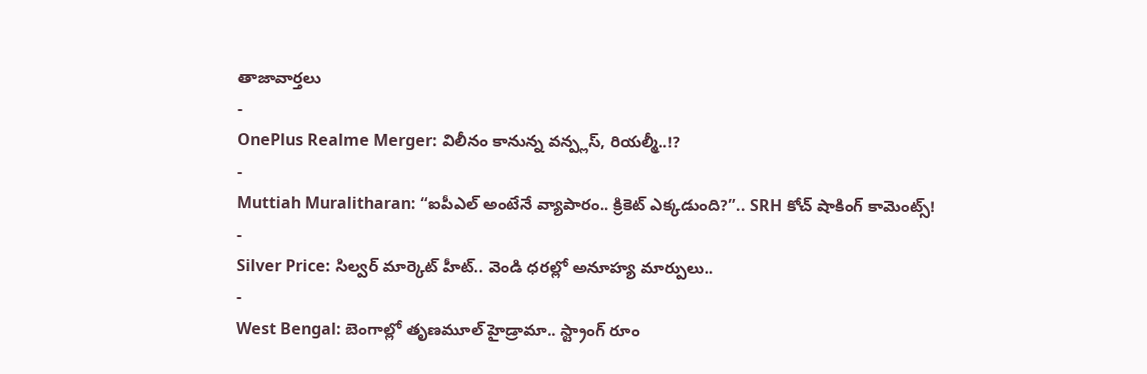తాజావార్తలు
-
OnePlus Realme Merger: విలీనం కానున్న వన్ప్లస్, రియల్మీ..!?
-
Muttiah Muralitharan: “ఐపీఎల్ అంటేనే వ్యాపారం.. క్రికెట్ ఎక్కడుంది?”.. SRH కోచ్ షాకింగ్ కామెంట్స్!
-
Silver Price: సిల్వర్ మార్కెట్ హీట్.. వెండి ధరల్లో అనూహ్య మార్పులు..
-
West Bengal: బెంగాల్లో తృణమూల్ హైడ్రామా.. స్ట్రాంగ్ రూం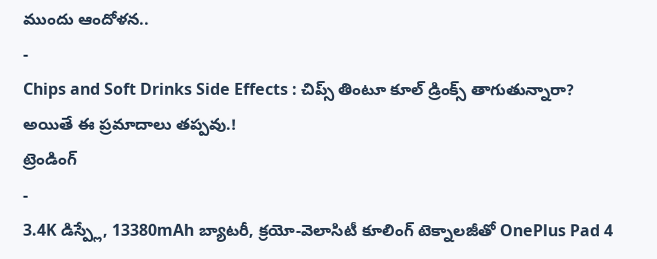ముందు ఆందోళన..
-
Chips and Soft Drinks Side Effects : చిప్స్ తింటూ కూల్ డ్రింక్స్ తాగుతున్నారా? అయితే ఈ ప్రమాదాలు తప్పవు.!
ట్రెండింగ్
-
3.4K డిస్ప్లే, 13380mAh బ్యాటరీ, క్రయో-వెలాసిటీ కూలింగ్ టెక్నాలజీతో OnePlus Pad 4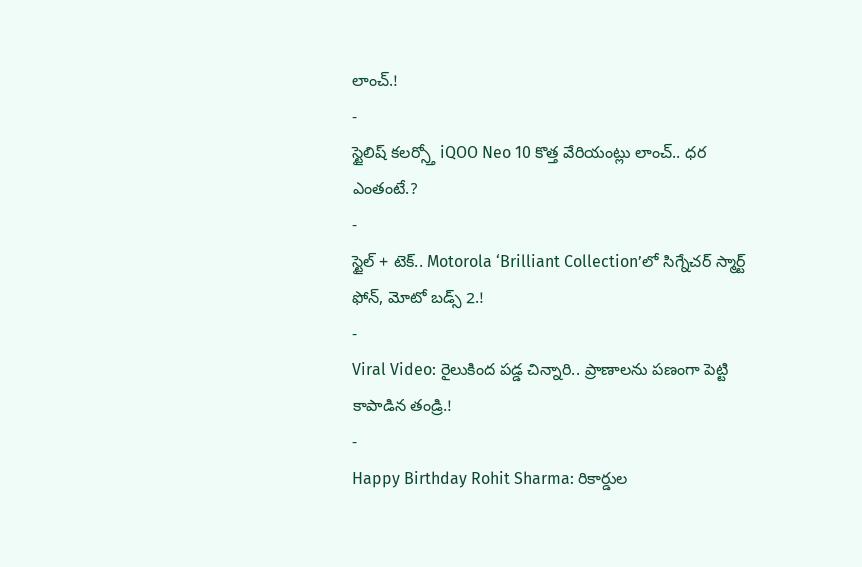లాంచ్.!
-
స్టైలిష్ కలర్స్తో iQOO Neo 10 కొత్త వేరియంట్లు లాంచ్.. ధర ఎంతంటే.?
-
స్టైల్ + టెక్.. Motorola ‘Brilliant Collection’లో సిగ్నేచర్ స్మార్ట్ ఫోన్, మోటో బడ్స్ 2.!
-
Viral Video: రైలుకింద పడ్డ చిన్నారి.. ప్రాణాలను పణంగా పెట్టి కాపాడిన తండ్రి.!
-
Happy Birthday Rohit Sharma: రికార్డుల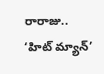రారాజు.. ‘హిట్ మ్యాన్’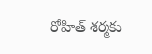రోహిత్ శర్మకు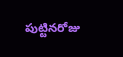పుట్టినరోజు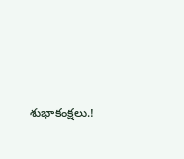శుభాకంక్షలు.!